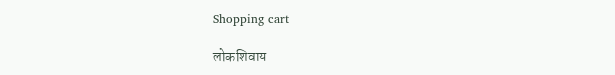Shopping cart

लोकशिवाय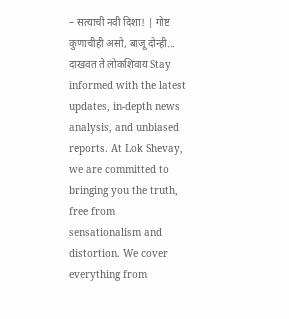– सत्याची नवी दिशा! | गोष्ट कुणाचीही असो, बाजू दोन्ही... दाखवत ते लोकशिवाय Stay informed with the latest updates, in-depth news analysis, and unbiased reports. At Lok Shevay, we are committed to bringing you the truth, free from sensationalism and distortion. We cover everything from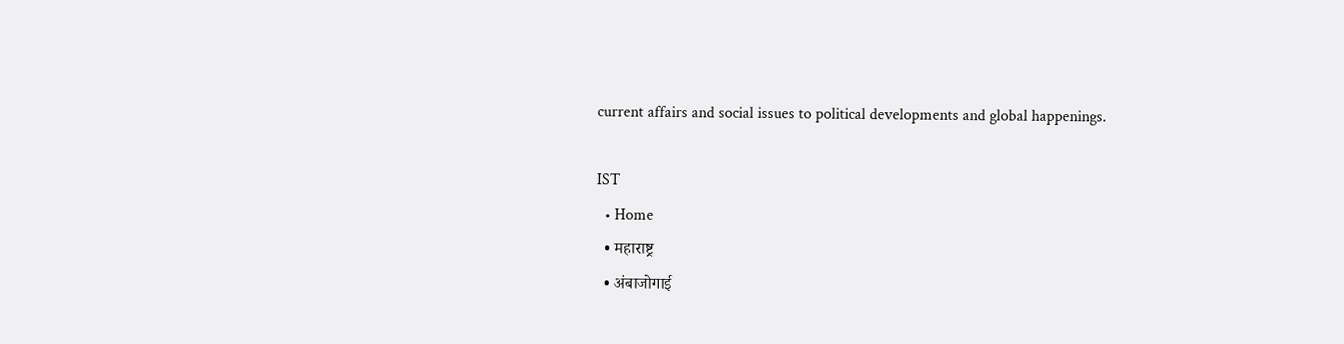current affairs and social issues to political developments and global happenings.

IST
  • Home
  • महाराष्ट्र
  • अंबाजोगाई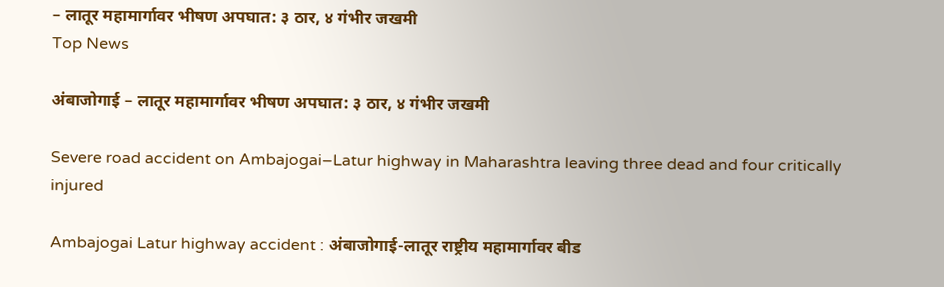– लातूर महामार्गावर भीषण अपघात: ३ ठार, ४ गंभीर जखमी
Top News

अंबाजोगाई – लातूर महामार्गावर भीषण अपघात: ३ ठार, ४ गंभीर जखमी

Severe road accident on Ambajogai–Latur highway in Maharashtra leaving three dead and four critically injured

Ambajogai Latur highway accident : अंबाजोगाई-लातूर राष्ट्रीय महामार्गावर बीड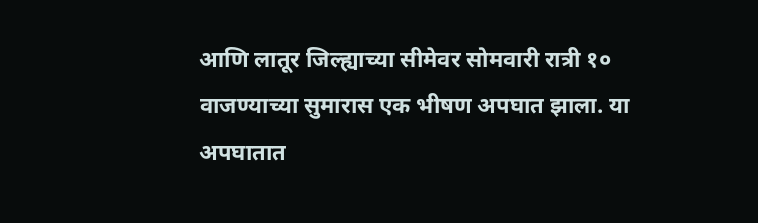आणि लातूर जिल्ह्याच्या सीमेवर सोमवारी रात्री १० वाजण्याच्या सुमारास एक भीषण अपघात झाला. या अपघातात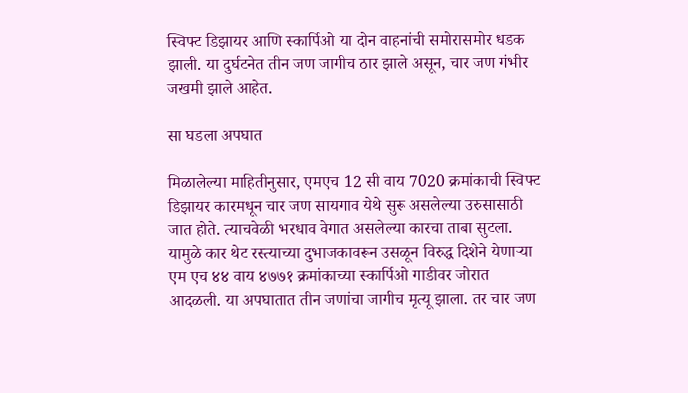स्विफ्ट डिझायर आणि स्कार्पिओ या दोन वाहनांची समोरासमोर धडक झाली. या दुर्घटनेत तीन जण जागीच ठार झाले असून, चार जण गंभीर जखमी झाले आहेत.

सा घडला अपघात

मिळालेल्या माहितीनुसार, एमएच 12 सी वाय 7020 क्रमांकाची स्विफ्ट डिझायर कारमधून चार जण सायगाव येथे सुरू असलेल्या उरुसासाठी जात होते. त्याचवेळी भरधाव वेगात असलेल्या कारचा ताबा सुटला. यामुळे कार थेट रस्त्याच्या दुभाजकावरून उसळून विरुद्ध दिशेने येणाऱ्या एम एच ४४ वाय ४७७१ क्रमांकाच्या स्कार्पिओ गाडीवर जोरात आदळली. या अपघातात तीन जणांचा जागीच मृत्यू झाला. तर चार जण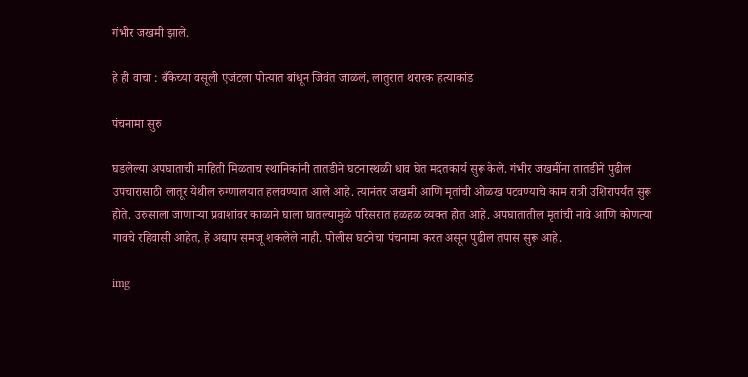गंभीर जखमी झाले.

हे ही वाचा : बँकेच्या वसूली एजंटला पोत्यात बांधून जिवंत जाळलं, लातुरात थरारक हत्याकांड

पंचनामा सुरु

घडलेल्या अपघाताची माहिती मिळताच स्थानिकांनी तातडीने घटनास्थळी धाव घेत मदतकार्य सुरू केले. गंभीर जखमींना तातडीने पुढील उपचारासाठी लातूर येथील रुग्णालयात हलवण्यात आले आहे. त्यानंतर जखमी आणि मृतांची ओळख पटवण्याचे काम रात्री उशिरापर्यंत सुरू होते. उरुसाला जाणाऱ्या प्रवाशांवर काळाने घाला घातल्यामुळे परिसरात हळहळ व्यक्त होत आहे. अपघातातील मृतांची नावे आणि कोणत्या गावचे रहिवासी आहेत, हे अद्याप समजू शकलेले नाही. पोलीस घटनेचा पंचनामा करत असून पुढील तपास सुरू आहे.

img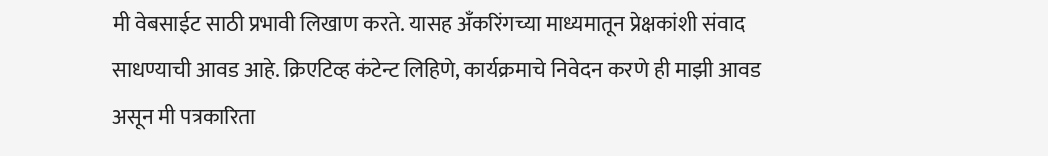मी वेबसाईट साठी प्रभावी लिखाण करते. यासह अँकरिंगच्या माध्यमातून प्रेक्षकांशी संवाद साधण्याची आवड आहे. क्रिएटिव्ह कंटेन्ट लिहिणे, कार्यक्रमाचे निवेदन करणे ही माझी आवड असून मी पत्रकारिता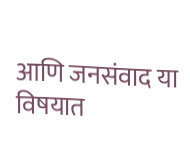आणि जनसंवाद या विषयात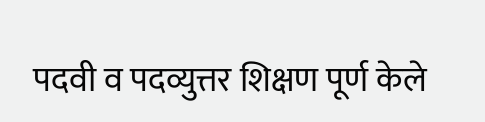पदवी व पदव्युत्तर शिक्षण पूर्ण केले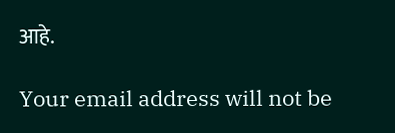आहे.

Your email address will not be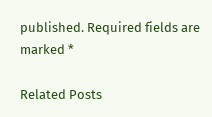published. Required fields are marked *

Related Posts